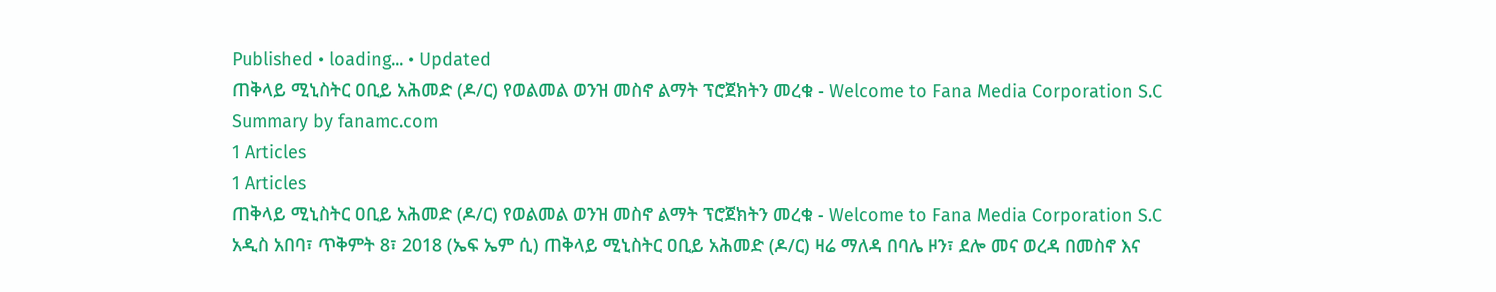Published • loading... • Updated
ጠቅላይ ሚኒስትር ዐቢይ አሕመድ (ዶ/ር) የወልመል ወንዝ መስኖ ልማት ፕሮጀክትን መረቁ - Welcome to Fana Media Corporation S.C
Summary by fanamc.com
1 Articles
1 Articles
ጠቅላይ ሚኒስትር ዐቢይ አሕመድ (ዶ/ር) የወልመል ወንዝ መስኖ ልማት ፕሮጀክትን መረቁ - Welcome to Fana Media Corporation S.C
አዲስ አበባ፣ ጥቅምት 8፣ 2018 (ኤፍ ኤም ሲ) ጠቅላይ ሚኒስትር ዐቢይ አሕመድ (ዶ/ር) ዛሬ ማለዳ በባሌ ዞን፣ ደሎ መና ወረዳ በመስኖ እና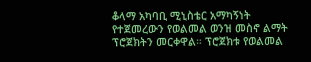ቆላማ አካባቢ ሚኒስቴር አማካኝነት የተጀመረውን የወልመል ወንዝ መስኖ ልማት ፕሮጀክትን መርቀዋል። ፕሮጀክቱ የወልመል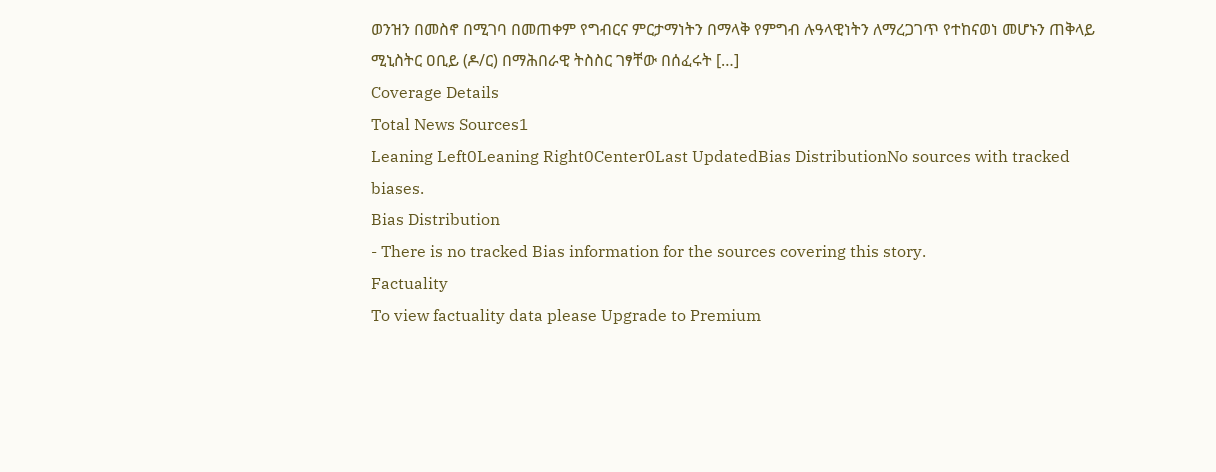ወንዝን በመስኖ በሚገባ በመጠቀም የግብርና ምርታማነትን በማላቅ የምግብ ሉዓላዊነትን ለማረጋገጥ የተከናወነ መሆኑን ጠቅላይ ሚኒስትር ዐቢይ (ዶ/ር) በማሕበራዊ ትስስር ገፃቸው በሰፈሩት […]
Coverage Details
Total News Sources1
Leaning Left0Leaning Right0Center0Last UpdatedBias DistributionNo sources with tracked biases.
Bias Distribution
- There is no tracked Bias information for the sources covering this story.
Factuality
To view factuality data please Upgrade to Premium